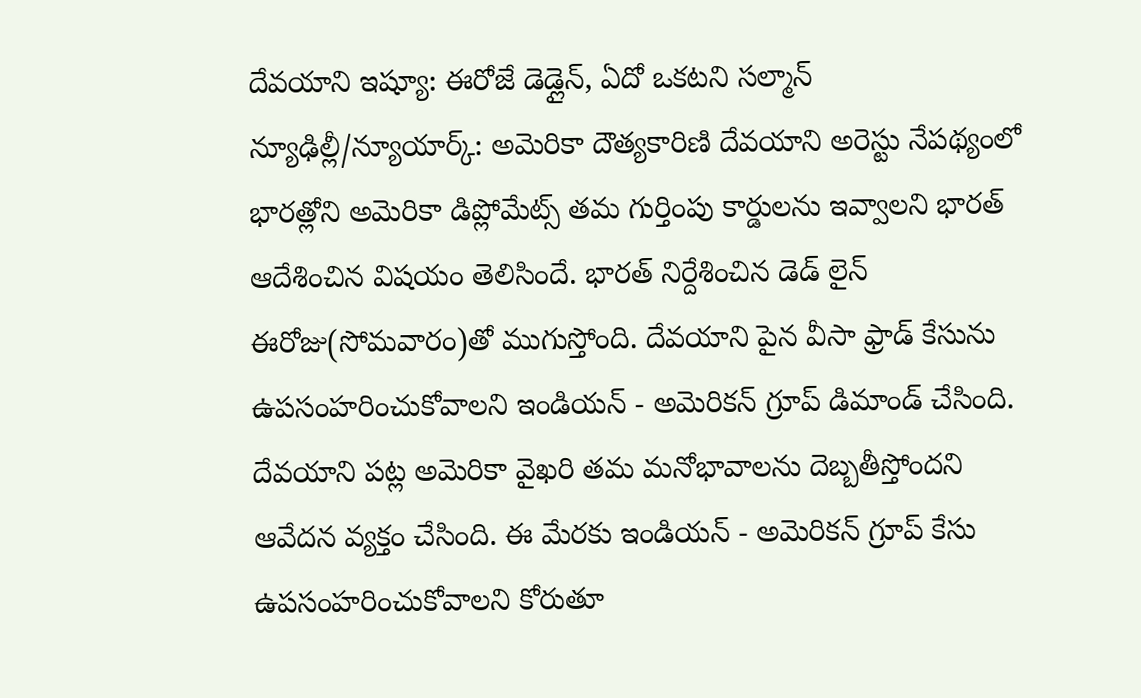దేవయాని ఇష్యూ: ఈరోజే డెడ్లైన్, ఏదో ఒకటని సల్మాన్
న్యూఢిల్లీ/న్యూయార్క్: అమెరికా దౌత్యకారిణి దేవయాని అరెస్టు నేపథ్యంలో భారత్లోని అమెరికా డిప్లోమేట్స్ తమ గుర్తింపు కార్డులను ఇవ్వాలని భారత్ ఆదేశించిన విషయం తెలిసిందే. భారత్ నిర్దేశించిన డెడ్ లైన్ ఈరోజు(సోమవారం)తో ముగుస్తోంది. దేవయాని పైన వీసా ఫ్రాడ్ కేసును ఉపసంహరించుకోవాలని ఇండియన్ - అమెరికన్ గ్రూప్ డిమాండ్ చేసింది. దేవయాని పట్ల అమెరికా వైఖరి తమ మనోభావాలను దెబ్బతీస్తోందని ఆవేదన వ్యక్తం చేసింది. ఈ మేరకు ఇండియన్ - అమెరికన్ గ్రూప్ కేసు ఉపసంహరించుకోవాలని కోరుతూ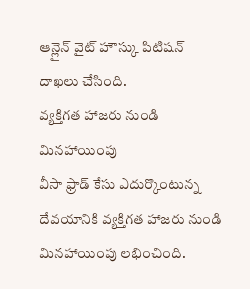ఆన్లైన్ వైట్ హౌస్కు పిటిషన్ దాఖలు చేసింది.
వ్యక్తిగత హాజరు నుండి మినహాయింపు
వీసా ఫ్రాడ్ కేసు ఎదుర్కొంటున్న దేవయానికి వ్యక్తిగత హాజరు నుండి మినహాయింపు లభించింది.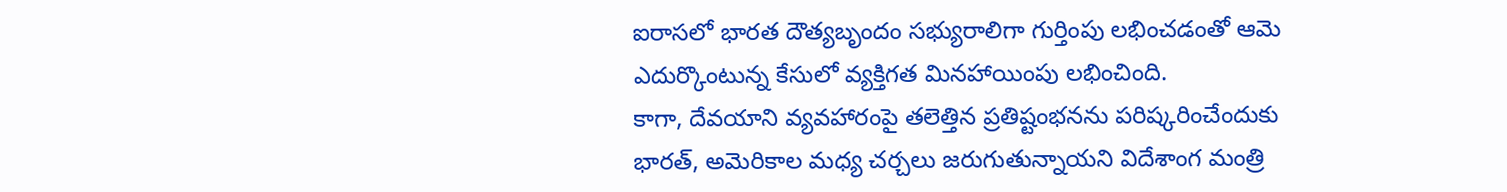ఐరాసలో భారత దౌత్యబృందం సభ్యురాలిగా గుర్తింపు లభించడంతో ఆమె ఎదుర్కొంటున్న కేసులో వ్యక్తిగత మినహాయింపు లభించింది.
కాగా, దేవయాని వ్యవహారంపై తలెత్తిన ప్రతిష్టంభనను పరిష్కరించేందుకు భారత్, అమెరికాల మధ్య చర్చలు జరుగుతున్నాయని విదేశాంగ మంత్రి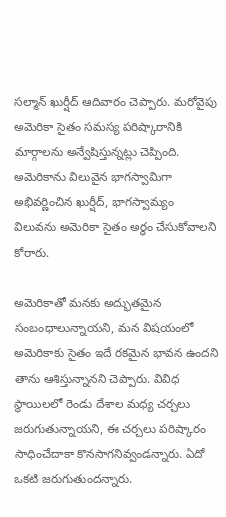సల్మాన్ ఖుర్షీద్ ఆదివారం చెప్పారు. మరోవైపు అమెరికా సైతం సమస్య పరిష్కారానికి మార్గాలను అన్వేషిస్తున్నట్లు చెప్పింది. అమెరికాను విలువైన భాగస్వామిగా అభివర్ణించిన ఖుర్షీద్, భాగస్వామ్యం విలువను అమెరికా సైతం అర్థం చేసుకోవాలని కోరారు.

అమెరికాతో మనకు అద్భుతమైన సంబంధాలున్నాయని, మన విషయంలో అమెరికాకు సైతం ఇదే రకమైన భావన ఉందని తాను ఆశిస్తున్నానని చెప్పారు. వివిధ స్థాయిలలో రెండు దేశాల మధ్య చర్చలు జరుగుతున్నాయని, ఈ చర్చలు పరిష్కారం సాధించేదాకా కొనసాగనివ్వండన్నారు. ఏదో ఒకటి జరుగుతుందన్నారు.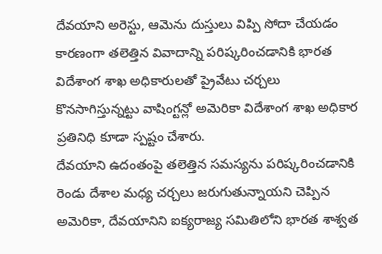దేవయాని అరెస్టు, ఆమెను దుస్తులు విప్పి సోదా చేయడం కారణంగా తలెత్తిన వివాదాన్ని పరిష్కరించడానికి భారత విదేశాంగ శాఖ అధికారులతో ప్రైవేటు చర్చలు కొనసాగిస్తున్నట్టు వాషింగ్టన్లో అమెరికా విదేశాంగ శాఖ అధికార ప్రతినిధి కూడా స్పష్టం చేశారు.
దేవయాని ఉదంతంపై తలెత్తిన సమస్యను పరిష్కరించడానికి రెండు దేశాల మధ్య చర్చలు జరుగుతున్నాయని చెప్పిన అమెరికా, దేవయానిని ఐక్యరాజ్య సమితిలోని భారత శాశ్వత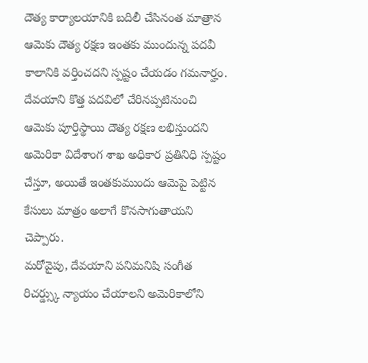దౌత్య కార్యాలయానికి బదిలీ చేసినంత మాత్రాన ఆమెకు దౌత్య రక్షణ ఇంతకు ముందున్న పదవీ కాలానికి వర్తించదని స్పష్టం చేయడం గమనార్హం. దేవయాని కొత్త పదవిలో చేరినప్పటినుంచి ఆమెకు పూర్తిస్థాయి దౌత్య రక్షణ లభిస్తుందని అమెరికా విదేశాంగ శాఖ అధికార ప్రతినిధి స్పష్టం చేస్తూ, అయితే ఇంతకుముందు ఆమెపై పెట్టిన కేసులు మాత్రం అలాగే కొనసాగుతాయని చెప్పారు.
మరోవైపు, దేవయాని పనిమనిషి సంగీత రిచర్డ్స్కు న్యాయం చేయాలని అమెరికాలోని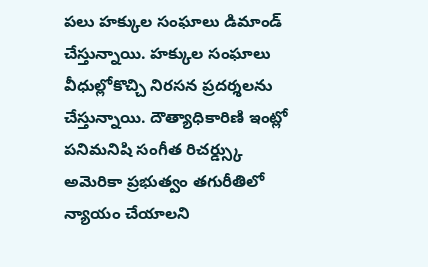పలు హక్కుల సంఘాలు డిమాండ్ చేస్తున్నాయి. హక్కుల సంఘాలు వీధుల్లోకొచ్చి నిరసన ప్రదర్శలను చేస్తున్నాయి. దౌత్యాధికారిణి ఇంట్లో పనిమనిషి సంగీత రిచర్డ్స్కు అమెరికా ప్రభుత్వం తగురీతిలో న్యాయం చేయాలని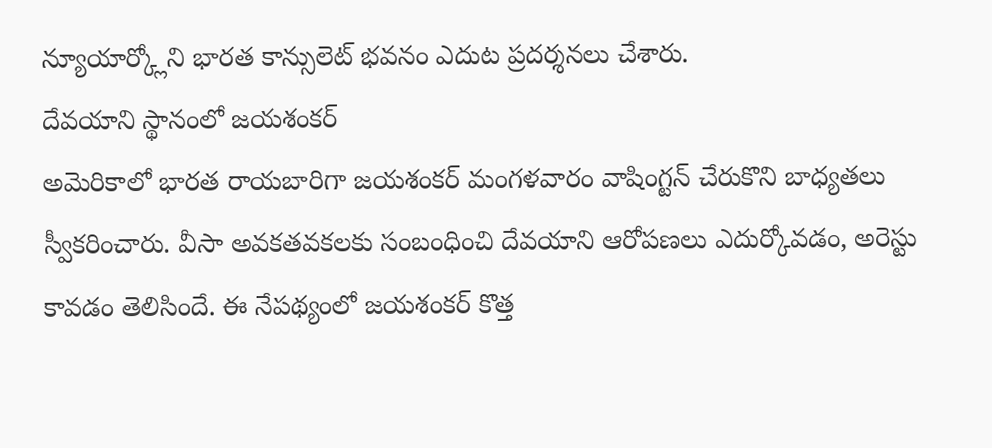న్యూయార్క్లోని భారత కాన్సులెట్ భవనం ఎదుట ప్రదర్శనలు చేశారు.
దేవయాని స్థానంలో జయశంకర్
అమెరికాలో భారత రాయబారిగా జయశంకర్ మంగళవారం వాషింగ్టన్ చేరుకొని బాధ్యతలు స్వీకరించారు. వీసా అవకతవకలకు సంబంధించి దేవయాని ఆరోపణలు ఎదుర్కోవడం, అరెస్టు కావడం తెలిసిందే. ఈ నేపథ్యంలో జయశంకర్ కొత్త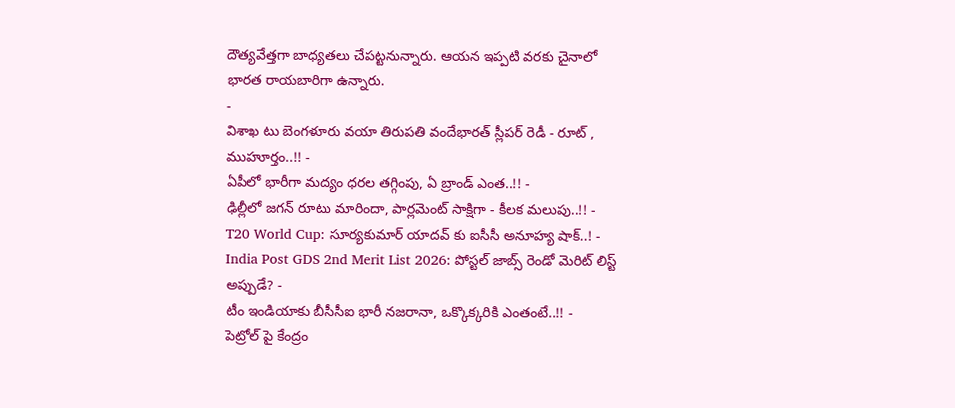దౌత్యవేత్తగా బాధ్యతలు చేపట్టనున్నారు. ఆయన ఇప్పటి వరకు చైనాలో భారత రాయబారిగా ఉన్నారు.
-
విశాఖ టు బెంగళూరు వయా తిరుపతి వందేభారత్ స్లీపర్ రెడీ - రూట్ , ముహూర్తం..!! -
ఏపీలో భారీగా మద్యం ధరల తగ్గింపు, ఏ బ్రాండ్ ఎంత..!! -
ఢిల్లీలో జగన్ రూటు మారిందా, పార్లమెంట్ సాక్షిగా - కీలక మలుపు..!! -
T20 World Cup: సూర్యకుమార్ యాదవ్ కు ఐసీసీ అనూహ్య షాక్..! -
India Post GDS 2nd Merit List 2026: పోస్టల్ జాబ్స్ రెండో మెరిట్ లిస్ట్ అప్పుడే? -
టీం ఇండియాకు బీసీసీఐ భారీ నజరానా, ఒక్కొక్కరికి ఎంతంటే..!! -
పెట్రోల్ పై కేంద్రం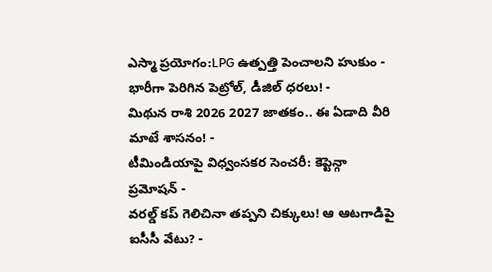ఎస్మా ప్రయోగం:LPG ఉత్పత్తి పెంచాలని హుకుం -
భారీగా పెరిగిన పెట్రోల్, డీజిల్ ధరలు! -
మిథున రాశి 2026 2027 జాతకం.. ఈ ఏడాది వీరి మాటే శాసనం! -
టీమిండియాపై విధ్వంసకర సెంచరీ: కెప్టెన్గా ప్రమోషన్ -
వరల్డ్ కప్ గెలిచినా తప్పని చిక్కులు! ఆ ఆటగాడిపై ఐసీసీ వేటు? -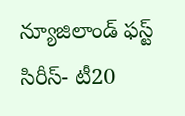న్యూజిలాండ్ ఫస్ట్ సిరీస్- టీ20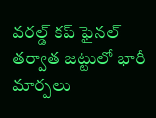వరల్డ్ కప్ ఫైనల్ తర్వాత జట్టులో భారీ మార్పలు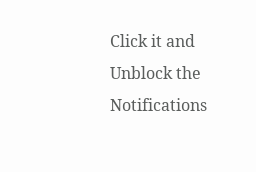Click it and Unblock the Notifications